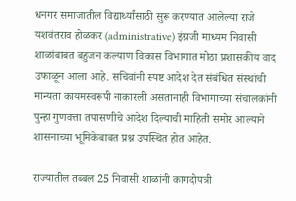धनगर समाजातील विद्यार्थ्यांसाठी सुरू करण्यात आलेल्या राजे यशवंतराव होळकर (administrative) इंग्रजी माध्यम निवासी शाळांबाबत बहुजन कल्याण विकास विभागात मोठा प्रशासकीय वाद उफाळून आला आहे. सचिवांनी स्पष्ट आदेश देत संबंधित संस्थांची मान्यता कायमस्वरूपी नाकारली असतानाही विभागाच्या संचालकांनी पुन्हा गुणवत्ता तपासणीचे आदेश दिल्याची माहिती समोर आल्याने शासनाच्या भूमिकेबाबत प्रश्न उपस्थित होत आहेत.

राज्यातील तब्बल 25 निवासी शाळांनी कागदोपत्री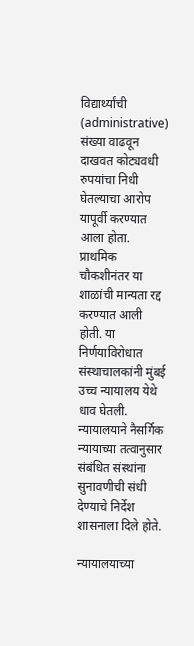विद्यार्थ्यांची (administrative) संख्या वाढवून दाखवत कोट्यवधी रुपयांचा निधी घेतल्याचा आरोप यापूर्वी करण्यात आला होता. प्राथमिक चौकशीनंतर या शाळांची मान्यता रद्द करण्यात आली होती. या निर्णयाविरोधात संस्थाचालकांनी मुंबई उच्च न्यायालय येथे धाव घेतली. न्यायालयाने नैसर्गिक न्यायाच्या तत्वानुसार संबंधित संस्थांना सुनावणीची संधी देण्याचे निर्देश शासनाला दिले होते.

न्यायालयाच्या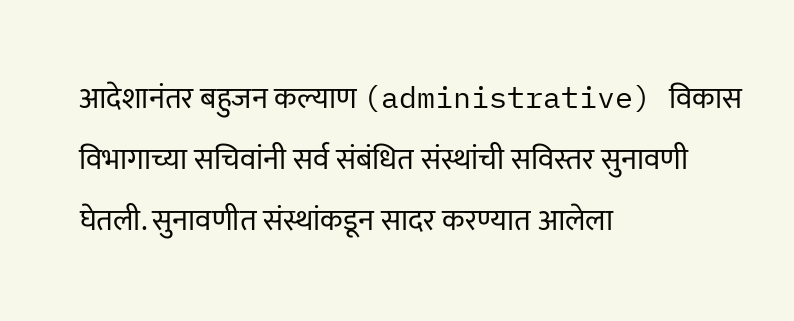आदेशानंतर बहुजन कल्याण (administrative) विकास विभागाच्या सचिवांनी सर्व संबंधित संस्थांची सविस्तर सुनावणी घेतली. सुनावणीत संस्थांकडून सादर करण्यात आलेला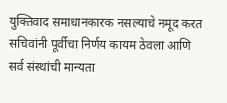युक्तिवाद समाधानकारक नसल्याचे नमूद करत सचिवांनी पूर्वीचा निर्णय कायम ठेवला आणि सर्व संस्थांची मान्यता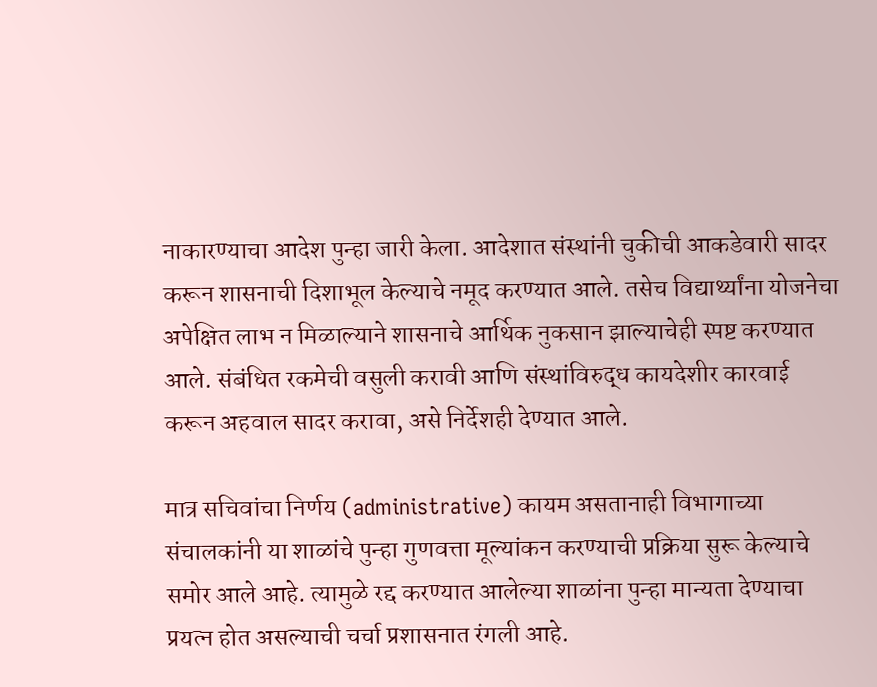नाकारण्याचा आदेश पुन्हा जारी केला. आदेशात संस्थांनी चुकीची आकडेवारी सादर करून शासनाची दिशाभूल केल्याचे नमूद करण्यात आले. तसेच विद्यार्थ्यांना योजनेचा अपेक्षित लाभ न मिळाल्याने शासनाचे आर्थिक नुकसान झाल्याचेही स्पष्ट करण्यात आले. संबंधित रकमेची वसुली करावी आणि संस्थांविरुद्ध कायदेशीर कारवाई करून अहवाल सादर करावा, असे निर्देशही देण्यात आले.

मात्र सचिवांचा निर्णय (administrative) कायम असतानाही विभागाच्या संचालकांनी या शाळांचे पुन्हा गुणवत्ता मूल्यांकन करण्याची प्रक्रिया सुरू केल्याचे समोर आले आहे. त्यामुळे रद्द करण्यात आलेल्या शाळांना पुन्हा मान्यता देण्याचा प्रयत्न होत असल्याची चर्चा प्रशासनात रंगली आहे.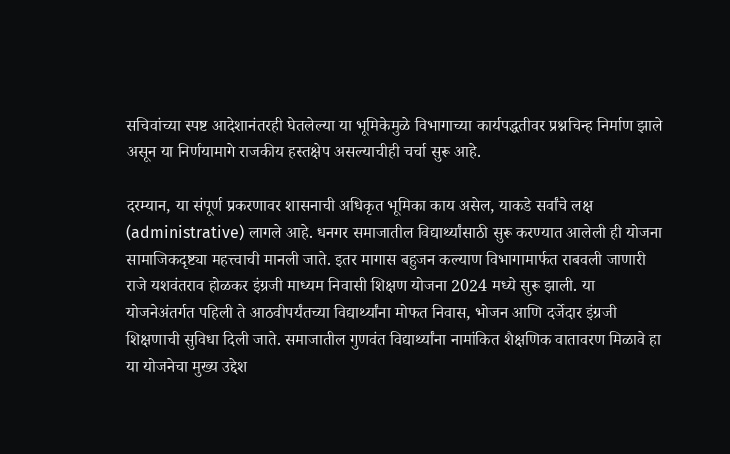सचिवांच्या स्पष्ट आदेशानंतरही घेतलेल्या या भूमिकेमुळे विभागाच्या कार्यपद्धतीवर प्रश्नचिन्ह निर्माण झाले असून या निर्णयामागे राजकीय हस्तक्षेप असल्याचीही चर्चा सुरू आहे.

दरम्यान, या संपूर्ण प्रकरणावर शासनाची अधिकृत भूमिका काय असेल, याकडे सर्वांचे लक्ष (administrative) लागले आहे. धनगर समाजातील विद्यार्थ्यांसाठी सुरू करण्यात आलेली ही योजना सामाजिकदृष्ट्या महत्त्वाची मानली जाते. इतर मागास बहुजन कल्याण विभागामार्फत राबवली जाणारी राजे यशवंतराव होळकर इंग्रजी माध्यम निवासी शिक्षण योजना 2024 मध्ये सुरू झाली. या योजनेअंतर्गत पहिली ते आठवीपर्यंतच्या विद्यार्थ्यांना मोफत निवास, भोजन आणि दर्जेदार इंग्रजी शिक्षणाची सुविधा दिली जाते. समाजातील गुणवंत विद्यार्थ्यांना नामांकित शैक्षणिक वातावरण मिळावे हा या योजनेचा मुख्य उद्देश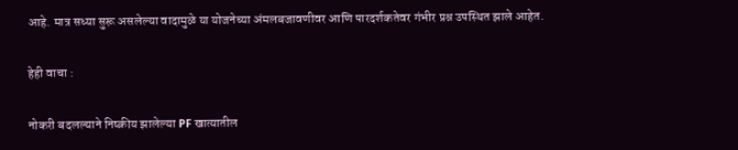आहे. मात्र सध्या सुरू असलेल्या वादामुळे या योजनेच्या अंमलबजावणीवर आणि पारदर्शकतेवर गंभीर प्रश्न उपस्थित झाले आहेत.

हेही वाचा :

नोकरी बदलल्याने निष्क्रीय झालेल्या PF खात्यातील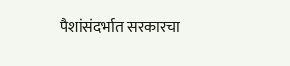पैशांसंदर्भात सरकारचा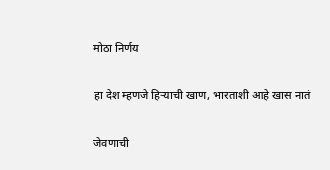मोठा निर्णय

हा देश म्हणजे हिऱ्याची खाण, भारताशी आहे खास नातं

जेवणाची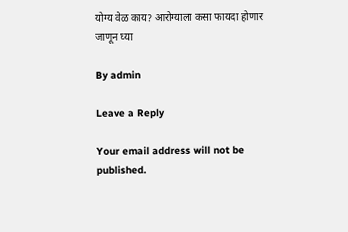योग्य वेळ काय? आरोग्याला कसा फायदा होणार जाणून घ्या

By admin

Leave a Reply

Your email address will not be published.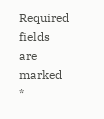Required fields are marked *